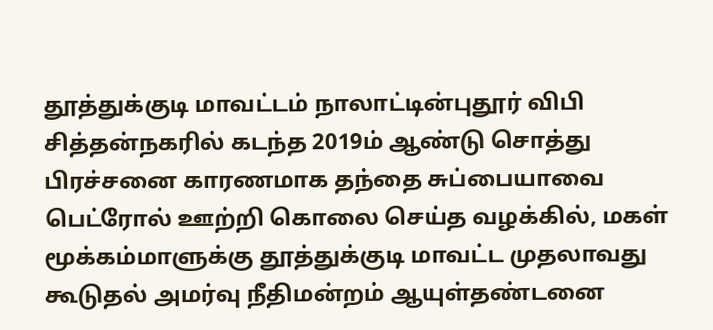தூத்துக்குடி மாவட்டம் நாலாட்டின்புதூர் விபி சித்தன்நகரில் கடந்த 2019ம் ஆண்டு சொத்து பிரச்சனை காரணமாக தந்தை சுப்பையாவை பெட்ரோல் ஊற்றி கொலை செய்த வழக்கில், மகள் மூக்கம்மாளுக்கு தூத்துக்குடி மாவட்ட முதலாவது கூடுதல் அமர்வு நீதிமன்றம் ஆயுள்தண்டனை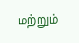மற்றும்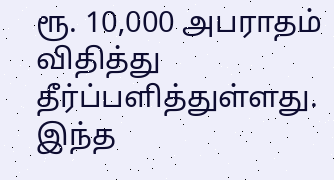ரூ. 10,000 அபராதம் விதித்து தீர்ப்பளித்துள்ளது. இந்த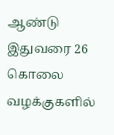ஆண்டு இதுவரை 26 கொலை வழக்குகளில்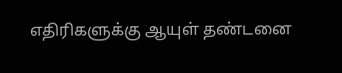எதிரிகளுக்கு ஆயுள் தண்டனை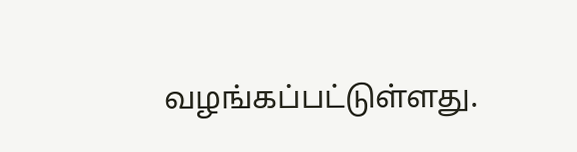வழங்கப்பட்டுள்ளது.